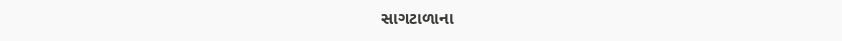સાગટાળાના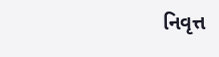નિવૃત્ત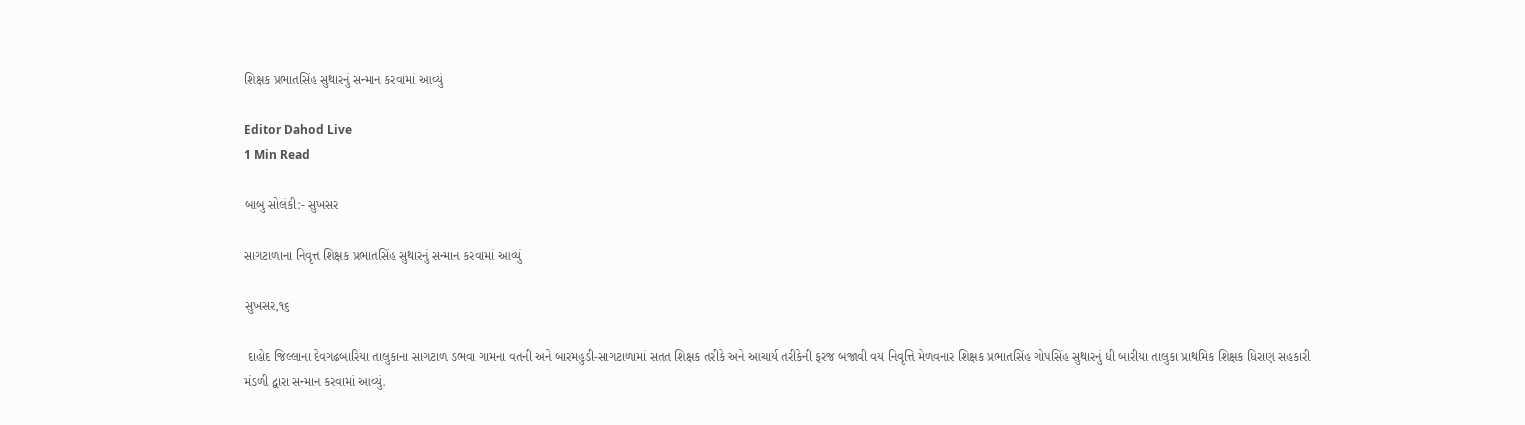શિક્ષક પ્રભાતસિંહ સુથારનું સન્માન કરવામાં આવ્યું

Editor Dahod Live
1 Min Read

બાબુ સોલંકી:- સુખસર

સાગટાળાના નિવૃત્ત શિક્ષક પ્રભાતસિંહ સુથારનું સન્માન કરવામાં આવ્યું

સુખસર,૧૬

 દાહોદ જિલ્લાના દેવગઢબારિયા તાલુકાના સાગટાળ ડભવા ગામના વતની અને બારમહુડી-સાગટાળામાં સતત શિક્ષક તરીકે અને આચાર્ય તરીકેની ફરજ બજાવી વય નિવૃત્તિ મેળવનાર શિક્ષક પ્રભાતસિંહ ગોપસિંહ સુથારનું ધી બારીયા તાલુકા પ્રાથમિક શિક્ષક ધિરાણ સહકારી મંડળી દ્વારા સન્માન કરવામાં આવ્યું.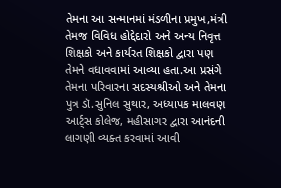તેમના આ સન્માનમાં મંડળીના પ્રમુખ,મંત્રી તેમજ વિવિધ હોદ્દેદારો અને અન્ય નિવૃત્ત શિક્ષકો અને કાર્યરત શિક્ષકો દ્વારા પણ તેમને વધાવવામાં આવ્યા હતા.આ પ્રસંગે તેમના પરિવારના સદસ્યશ્રીઓ અને તેમના પુત્ર ડૉ.સુનિલ સુથાર, અધ્યાપક માલવણ આર્ટ્સ કોલેજ, મહીસાગર દ્વારા આનંદની લાગણી વ્યક્ત કરવામાં આવી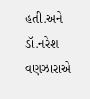હતી.અને ડૉ.નરેશ વણઝારાએ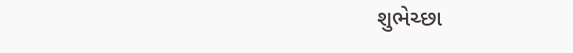શુભેચ્છા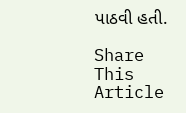પાઠવી હતી.

Share This Article